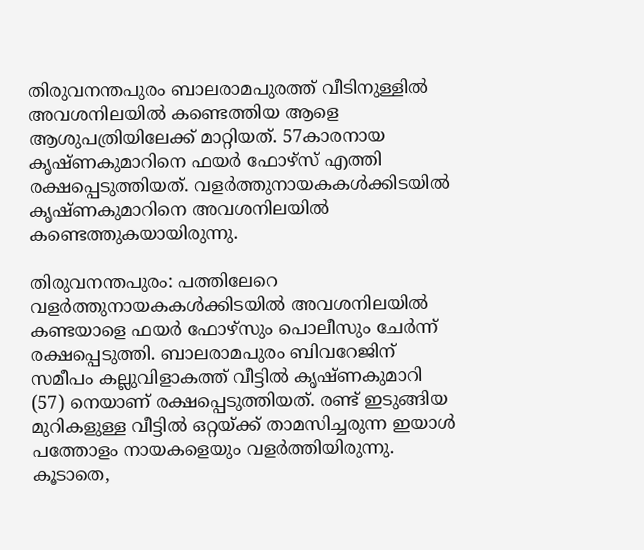തിരുവനന്തപുരം ബാലരാമപുരത്ത് വീടിനുള്ളിൽ അവശനിലയിൽ കണ്ടെത്തിയ ആളെ ആശുപത്രിയിലേക്ക് മാറ്റിയത്. 57കാരനായ കൃഷ്ണകുമാറിനെ ഫയർ ഫോഴ്സ് എത്തി രക്ഷപ്പെടുത്തിയത്. വളർത്തുനായകകള്‍ക്കിടയിൽ കൃഷ്ണകുമാറിനെ അവശനിലയിൽ കണ്ടെത്തുകയായിരുന്നു.

തിരുവനന്തപുരം: പത്തിലേറെ വളർത്തുനായകകള്‍ക്കിടയില്‍ അവശനിലയിൽ കണ്ടയാളെ ഫയർ ഫോഴ്സും പൊലീസും ചേര്‍ന്ന് രക്ഷപ്പെടുത്തി. ബാലരാമപുരം ബിവറേജിന് സമീപം കല്ലുവിളാകത്ത് വീട്ടില്‍ കൃഷ്ണകുമാറി (57) നെയാണ് രക്ഷപ്പെടുത്തിയത്. രണ്ട് ഇടുങ്ങിയ മുറികളുള്ള വീട്ടില്‍ ഒറ്റയ്ക്ക് താമസിച്ചരുന്ന ഇയാള്‍ പത്തോളം നായകളെയും വളര്‍ത്തിയിരുന്നു. കൂടാതെ,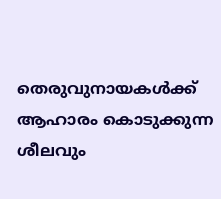തെരുവുനായകള്‍ക്ക് ആഹാരം കൊടുക്കുന്ന ശീലവും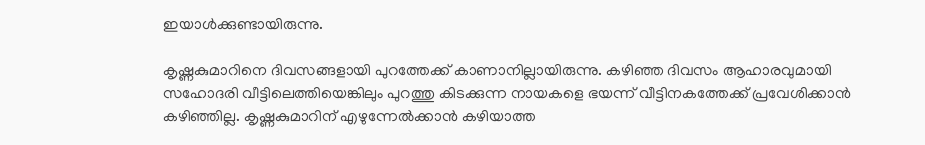ഇയാള്‍ക്കുണ്ടായിരുന്നു.

കൃഷ്ണകുമാറിനെ ദിവസങ്ങളായി പുറത്തേക്ക് കാണാനില്ലായിരുന്നു. കഴിഞ്ഞ ദിവസം ആഹാരവുമായി സഹോദരി വീട്ടിലെത്തിയെങ്കിലും പുറത്തു കിടക്കുന്ന നായകളെ ഭയന്ന് വീട്ടിനകത്തേക്ക് പ്രവേശിക്കാന്‍ കഴിഞ്ഞില്ല. കൃഷ്ണകുമാറിന് എഴുന്നേൽക്കാൻ കഴിയാത്ത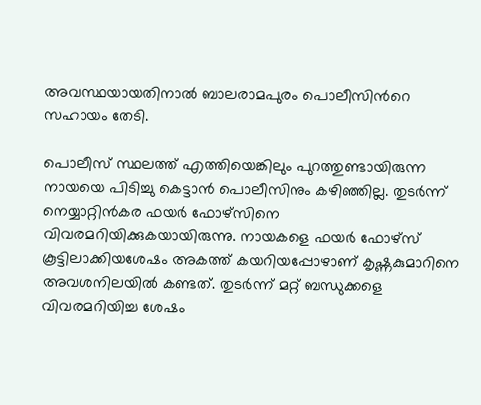അവസ്ഥയായതിനാൽ ബാലരാമപുരം പൊലീസിന്‍റെ സഹായം തേടി.

പൊലീസ് സ്ഥലത്ത് എത്തിയെങ്കിലും പുറത്തുണ്ടായിരുന്ന നായയെ പിടിച്ചു കെട്ടാന്‍ പൊലീസിനും കഴിഞ്ഞില്ല. തുടര്‍ന്ന് നെയ്യാറ്റിൻകര ഫയർ ഫോഴ്സിനെ വിവരമറിയിക്കുകയായിരുന്നു. നായകളെ ഫയർ ഫോഴ്സ് കൂട്ടിലാക്കിയശേഷം അകത്ത് കയറിയപ്പോഴാണ് കൃഷ്ണകുമാറിനെ അവശനിലയില്‍ കണ്ടത്. തുടര്‍ന്ന് മറ്റ് ബന്ധുക്കളെ വിവരമറിയിച്ച ശേഷം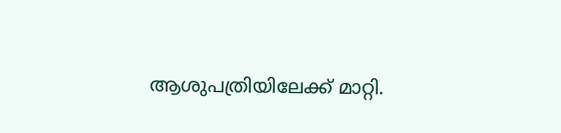ആശുപത്രിയിലേക്ക് മാറ്റി.